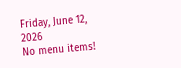Friday, June 12, 2026
No menu items!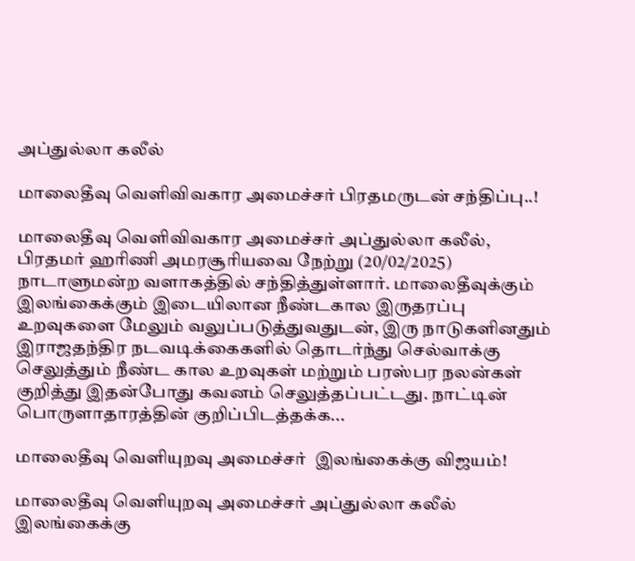அப்துல்லா கலீல்

மாலைதீவு வெளிவிவகார அமைச்சர் பிரதமருடன் சந்திப்பு..!

மாலைதீவு வெளிவிவகார அமைச்சர் அப்துல்லா கலீல், பிரதமர் ஹரிணி அமரசூரியவை நேற்று (20/02/2025) நாடாளுமன்ற வளாகத்தில் சந்தித்துள்ளார். மாலைதீவுக்கும் இலங்கைக்கும் இடையிலான நீண்டகால இருதரப்பு உறவுகளை மேலும் வலுப்படுத்துவதுடன், இரு நாடுகளினதும் இராஜதந்திர நடவடிக்கைகளில் தொடர்ந்து செல்வாக்கு செலுத்தும் நீண்ட கால உறவுகள் மற்றும் பரஸ்பர நலன்கள் குறித்து இதன்போது கவனம் செலுத்தப்பட்டது. நாட்டின் பொருளாதாரத்தின் குறிப்பிடத்தக்க...

மாலைதீவு வெளியுறவு அமைச்சர்  இலங்கைக்கு விஜயம்!

மாலைதீவு வெளியுறவு அமைச்சர் அப்துல்லா கலீல் இலங்கைக்கு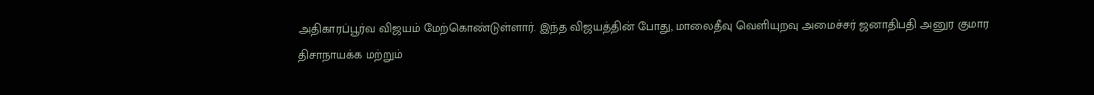அதிகாரப்பூர்வ விஜயம் மேற்கொண்டுள்ளார். இந்த விஜயத்தின் போது, மாலைதீவு வெளியுறவு அமைச்சர் ஜனாதிபதி அனுர குமார திசாநாயக்க மற்றும்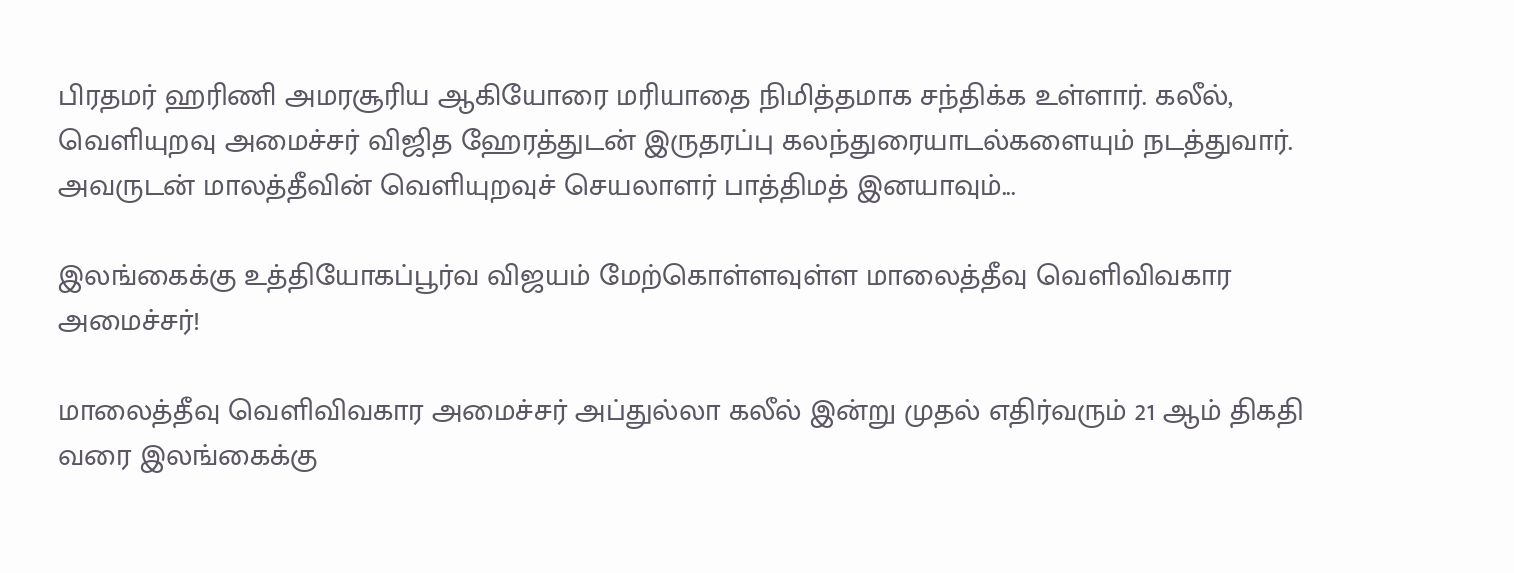பிரதமர் ஹரிணி அமரசூரிய ஆகியோரை மரியாதை நிமித்தமாக சந்திக்க உள்ளார். கலீல், வெளியுறவு அமைச்சர் விஜித ஹேரத்துடன் இருதரப்பு கலந்துரையாடல்களையும் நடத்துவார். அவருடன் மாலத்தீவின் வெளியுறவுச் செயலாளர் பாத்திமத் இனயாவும்...

இலங்கைக்கு உத்தியோகப்பூர்வ விஜயம் மேற்கொள்ளவுள்ள மாலைத்தீவு வெளிவிவகார அமைச்சர்!

மாலைத்தீவு வெளிவிவகார அமைச்சர் அப்துல்லா கலீல் இன்று முதல் எதிர்வரும் 21 ஆம் திகதி வரை இலங்கைக்கு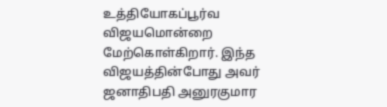உத்தியோகப்பூர்வ விஜயமொன்றை மேற்கொள்கிறார். இந்த விஜயத்தின்போது அவர் ஜனாதிபதி அனுரகுமார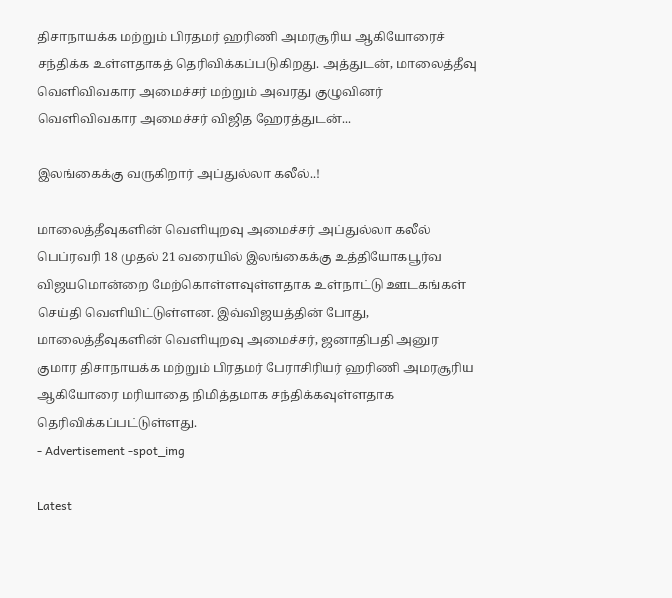திசாநாயக்க மற்றும் பிரதமர் ஹரிணி அமரசூரிய ஆகியோரைச் சந்திக்க உள்ளதாகத் தெரிவிக்கப்படுகிறது. அத்துடன், மாலைத்தீவு வெளிவிவகார அமைச்சர் மற்றும் அவரது குழுவினர் வெளிவிவகார அமைச்சர் விஜித ஹேரத்துடன்...

இலங்கைக்கு வருகிறார் அப்துல்லா கலீல்..!

மாலைத்தீவுகளின் வெளியுறவு அமைச்சர் அப்துல்லா கலீல் பெப்ரவரி 18 முதல் 21 வரையில் இலங்கைக்கு உத்தியோகபூர்வ விஜயமொன்றை மேற்கொள்ளவுள்ளதாக உள்நாட்டு ஊடகங்கள் செய்தி வெளியிட்டுள்ளன. இவ்விஜயத்தின் போது, மாலைத்தீவுகளின் வெளியுறவு அமைச்சர், ஜனாதிபதி அனுர குமார திசாநாயக்க மற்றும் பிரதமர் பேராசிரியர் ஹரிணி அமரசூரிய ஆகியோரை மரியாதை நிமித்தமாக சந்திக்கவுள்ளதாக தெரிவிக்கப்பட்டுள்ளது.
- Advertisement -spot_img

Latest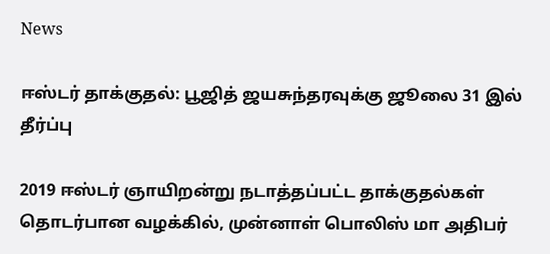News

ஈஸ்டர் தாக்குதல்: பூஜித் ஜயசுந்தரவுக்கு ஜூலை 31 இல் தீர்ப்பு

2019 ஈஸ்டர் ஞாயிறன்று நடாத்தப்பட்ட தாக்குதல்கள் தொடர்பான வழக்கில், முன்னாள் பொலிஸ் மா அதிபர்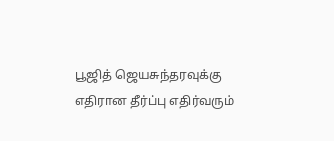பூஜித் ஜெயசுந்தரவுக்கு எதிரான தீர்ப்பு எதிர்வரும்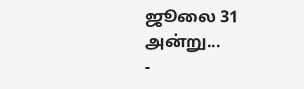ஜூலை 31 அன்று...
-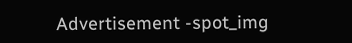Advertisement -spot_img